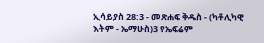ኢሳይያስ 28:3 - መጽሐፍ ቅዱስ - (ካቶሊካዊ እትም - ኤማሁስ)3 የኤፍሬም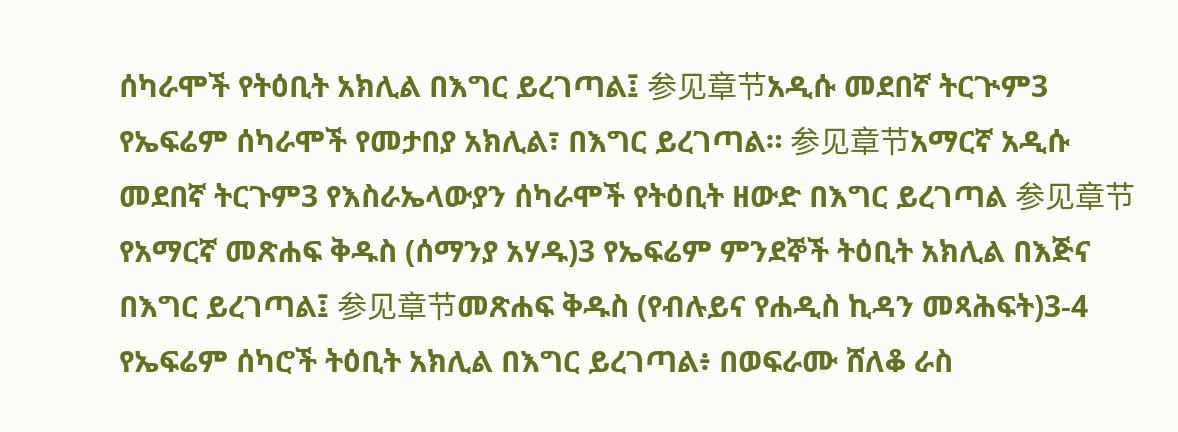ሰካራሞች የትዕቢት አክሊል በእግር ይረገጣል፤ 参见章节አዲሱ መደበኛ ትርጒም3 የኤፍሬም ሰካራሞች የመታበያ አክሊል፣ በእግር ይረገጣል። 参见章节አማርኛ አዲሱ መደበኛ ትርጉም3 የእስራኤላውያን ሰካራሞች የትዕቢት ዘውድ በእግር ይረገጣል 参见章节የአማርኛ መጽሐፍ ቅዱስ (ሰማንያ አሃዱ)3 የኤፍሬም ምንደኞች ትዕቢት አክሊል በእጅና በእግር ይረገጣል፤ 参见章节መጽሐፍ ቅዱስ (የብሉይና የሐዲስ ኪዳን መጻሕፍት)3-4 የኤፍሬም ሰካሮች ትዕቢት አክሊል በእግር ይረገጣል፥ በወፍራሙ ሸለቆ ራስ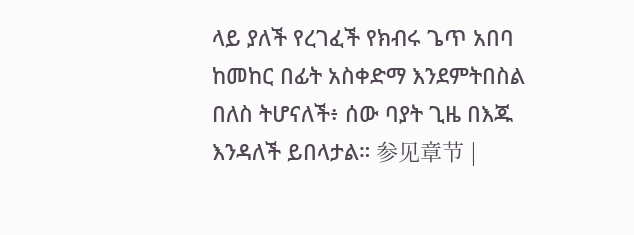ላይ ያለች የረገፈች የክብሩ ጌጥ አበባ ከመከር በፊት አስቀድማ እንደምትበስል በለስ ትሆናለች፥ ሰው ባያት ጊዜ በእጁ እንዳለች ይበላታል። 参见章节 |